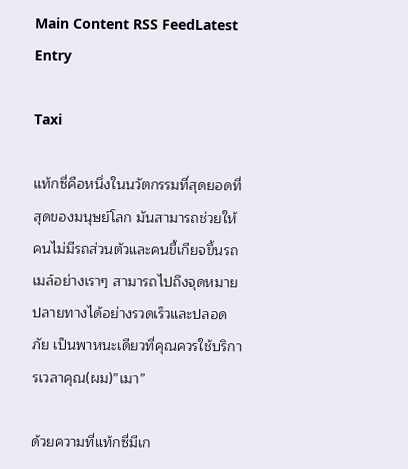Main Content RSS FeedLatest Entry

Taxi

แท้กซี่คือหนึ่งในนวัตกรรมที่สุดยอดที่สุดของมนุษย์โลก มันสามารถช่วยให้คนไม่มีรถส่วนตัวและคนขี้เกียจขึ้นรถเมล์อย่างเราๆ สามารถไปถึงจุดหมายปลายทางได้อย่างรวดเร็วและปลอดภัย เป็นพาหนะเดียวที่คุณควรใช้บริการเวลาคุณ(ผม)”เมา”

ด้วยความที่แท้กซี่มีเก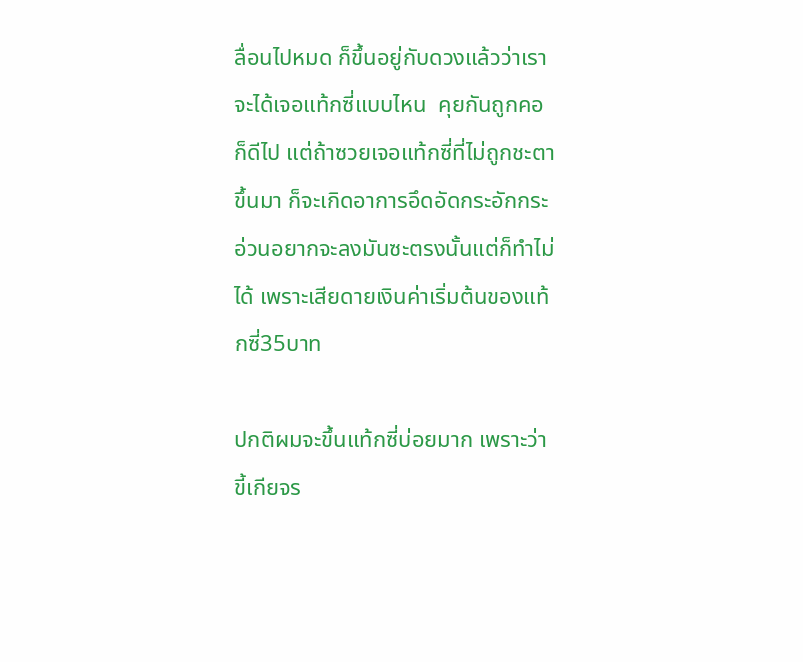ลื่อนไปหมด ก็ขึ้นอยู่กับดวงแล้วว่าเราจะได้เจอแท้กซี่แบบไหน  คุยกันถูกคอก็ดีไป แต่ถ้าซวยเจอแท้กซี่ที่ไม่ถูกชะตาขึ้นมา ก็จะเกิดอาการอึดอัดกระอักกระอ่วนอยากจะลงมันซะตรงนั้นแต่ก็ทำไม่ได้ เพราะเสียดายเงินค่าเริ่มต้นของแท้กซี่35บาท

ปกติผมจะขึ้นแท้กซี่บ่อยมาก เพราะว่าขี้เกียจร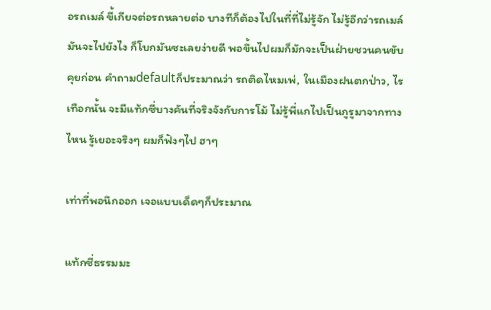อรถเมล์ ขี้เกียจต่อรถหลายต่อ บางทีก็ต้องไปในที่ที่ไม่รู้จัก ไม่รู้อีกว่ารถเมล์มันจะไปยังไง ก็โบกมันซะเลยง่ายดี พอขึ้นไปผมก็มักจะเป็นฝ่ายชวนคนขับคุยก่อน คำถามdefaultก็ประมาณว่า รถติดไหมเพ่, ในเมืองฝนตกป่าว, ไรเทือกนั้น จะมีแท้กซี่บางคันที่จริงจังกับการโม้ ไม่รู้พี่แกไปเป็นกูรูมาจากทางไหน รู้เยอะจริงๆ ผมก็ฟังๆไป ฮาๆ

เท่าที่พอนึกออก เจอแบบเด็ดๆก็ประมาณ

แท้กซี่ธรรมมะ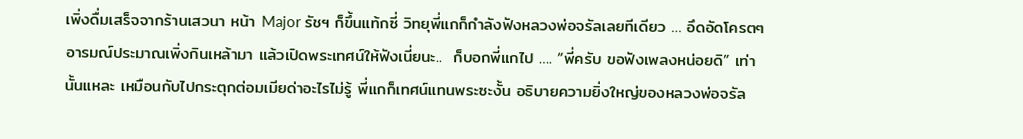เพิ่งดื่มเสร็จจากร้านเสวนา หน้า Major รัชฯ ก็ขึ้นแท้กซี่ วิทยุพี่แกก็กำลังฟังหลวงพ่อจรัลเลยทีเดียว … อึดอัดโครตๆ อารมณ์ประมาณเพิ่งกินเหล้ามา แล้วเปิดพระเทศน์ให้ฟังเนี่ยนะ..  ก็บอกพี่แกไป …. “พี่ครับ ขอฟังเพลงหน่อยดิ” เท่านั้นแหละ เหมือนกับไปกระตุกต่อมเมียด่าอะไรไม่รู้ พี่แกก็เทศน์แทนพระซะงั้น อธิบายความยิ่งใหญ่ของหลวงพ่อจรัล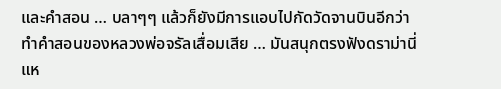และคำสอน … บลาๆๆ แล้วก็ยังมีการแอบไปกัดวัดจานบินอีกว่าทำคำสอนของหลวงพ่อจรัลเสื่อมเสีย … มันสนุกตรงฟังดราม่านี่แห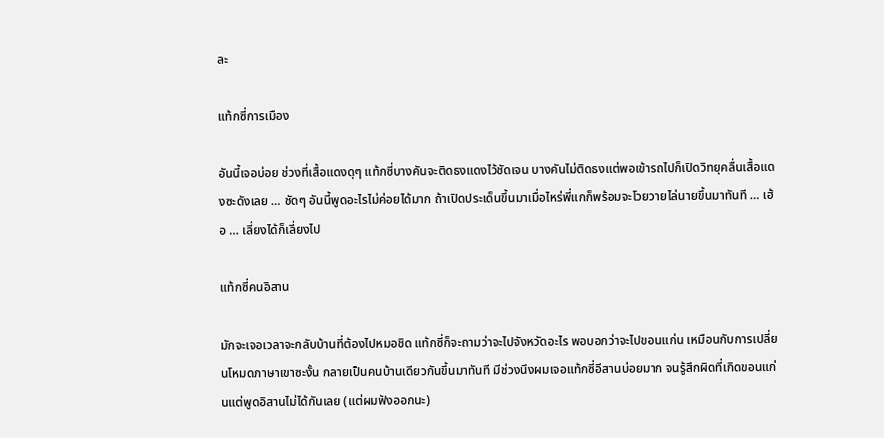ละ

แท้กซี่การเมือง

อันนี้เจอบ่อย ช่วงที่เสื้อแดงดุๆ แท้กซี่บางคันจะติดธงแดงไว้ชัดเจน บางคันไม่ติดธงแต่พอเข้ารถไปก็เปิดวิทยุคลื่นเสื้อแดงซะดังเลย … ชัดๆ อันนี้พูดอะไรไม่ค่อยได้มาก ถ้าเปิดประเด็นขึ้นมาเมื่อไหร่พี่แกก็พร้อมจะโวยวายไล่นายขึ้นมาทันที … เฮ้อ … เลี่ยงได้ก็เลี่ยงไป

แท้กซี่คนอิสาน

มักจะเจอเวลาจะกลับบ้านที่ต้องไปหมอชิด แท้กซี่ก็จะถามว่าจะไปจังหวัดอะไร พอบอกว่าจะไปขอนแก่น เหมือนกับการเปลี่ยนโหมดภาษาเขาซะงั้น กลายเป็นคนบ้านเดียวกันขึ้นมาทันที มีช่วงนึงผมเจอแท้กซี่อีสานบ่อยมาก จนรู้สึกผิดที่เกิดขอนแก่นแต่พูดอิสานไม่ได้กันเลย (แต่ผมฟังออกนะ)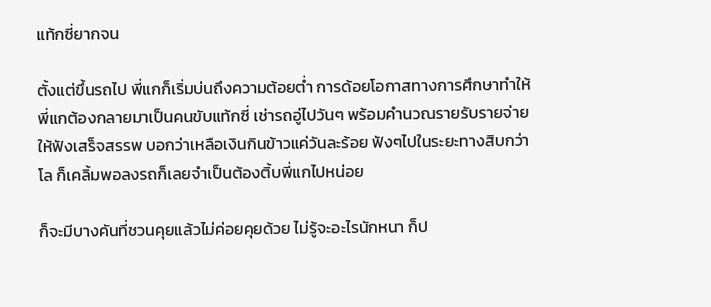แท้กซี่ยากจน

ตั้งแต่ขึ้นรถไป พี่แกก็เริ่มบ่นถึงความต้อยต่ำ การด้อยโอกาสทางการศึกษาทำให้พี่แกต้องกลายมาเป็นคนขับแท้กซี่ เช่ารถอู่ไปวันๆ พร้อมคำนวณรายรับรายจ่ายให้ฟังเสร็จสรรพ บอกว่าเหลือเงินกินข้าวแค่วันละร้อย ฟังๆไปในระยะทางสิบกว่าโล ก็เคลิ้มพอลงรถก็เลยจำเป็นต้องติ้บพี่แกไปหน่อย

ก็จะมีบางคันที่ชวนคุยแล้วไม่ค่อยคุยด้วย ไม่รู้จะอะไรนักหนา ก็ป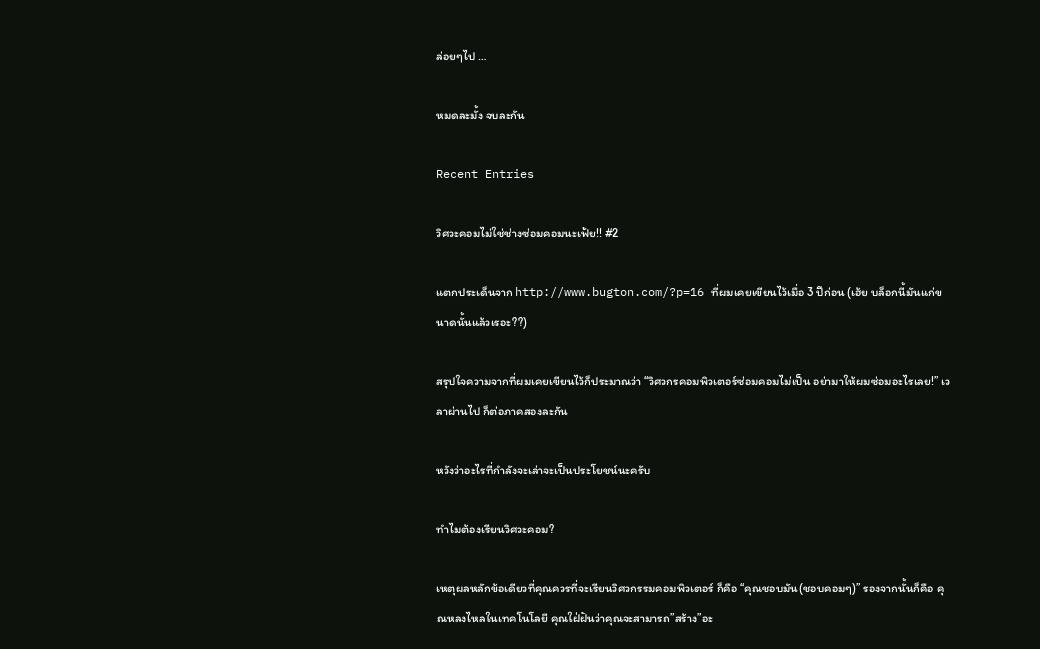ล่อยๆไป …

หมดละมั้ง จบละกัน

Recent Entries

วิศวะคอมไม่ใช่ช่างซ่อมคอมนะเฟ้ย!! #2

แตกประเด็นจาก http://www.bugton.com/?p=16 ที่ผมเคยเขียนไว้เมื่อ 3 ปีก่อน (เฮ้ย บล็อกนี้มันแก่ขนาดนั้นแล้วเรอะ??)

สรุปใจความจากที่ผมเคยเขียนไว้ก็ประมาณว่า “วิศวกรคอมพิวเตอร์ซ่อมคอมไม่เป็น อย่ามาให้ผมซ่อมอะไรเลย!” เวลาผ่านไป ก็ต่อภาคสองละกัน

หวังว่าอะไรที่กำลังจะเล่าจะเป็นประโยชน์นะครับ

ทำไมต้องเรียนวิศวะคอม?

เหตุผลหลักข้อเดียวที่คุณควรที่จะเรียนวิศวกรรมคอมพิวเตอร์ ก็คือ “คุณชอบมัน(ชอบคอมๆ)” รองจากนั้นก็คือ คุณหลงไหลในเทคโนโลยี คุณใฝ่ฝันว่าคุณจะสามารถ”สร้าง”อะ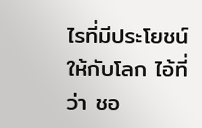ไรที่มีประโยชน์ให้กับโลก ไอ้ที่ว่า ชอ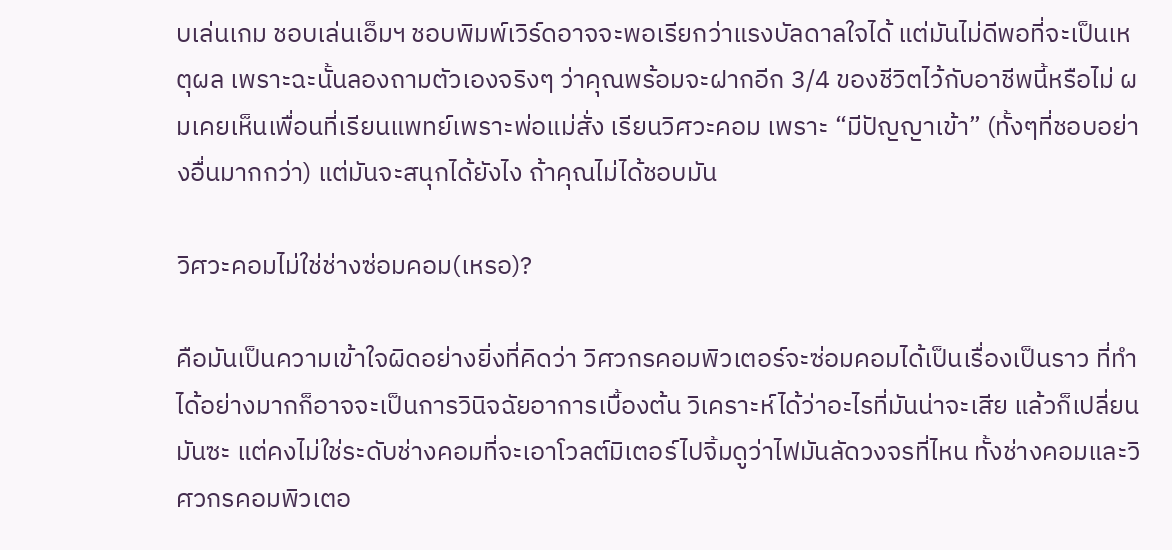บเล่นเกม ชอบเล่นเอ็มฯ ชอบพิมพ์เวิร์ดอาจจะพอเรียกว่าแรงบัลดาลใจได้ แต่มันไม่ดีพอที่จะเป็นเหตุผล เพราะฉะนั้นลองถามตัวเองจริงๆ ว่าคุณพร้อมจะฝากอีก 3/4 ของชีวิตไว้กับอาชีพนี้หรือไม่ ผมเคยเห็นเพื่อนที่เรียนแพทย์เพราะพ่อแม่สั่ง เรียนวิศวะคอม เพราะ “มีปัญญาเข้า” (ทั้งๆที่ชอบอย่างอื่นมากกว่า) แต่มันจะสนุกได้ยังไง ถ้าคุณไม่ได้ชอบมัน

วิศวะคอมไม่ใช่ช่างซ่อมคอม(เหรอ)?

คือมันเป็นความเข้าใจผิดอย่างยิ่งที่คิดว่า วิศวกรคอมพิวเตอร์จะซ่อมคอมได้เป็นเรื่องเป็นราว ที่ทำได้อย่างมากก็อาจจะเป็นการวินิจฉัยอาการเบื้องต้น วิเคราะห์ได้ว่าอะไรที่มันน่าจะเสีย แล้วก็เปลี่ยนมันซะ แต่คงไม่ใช่ระดับช่างคอมที่จะเอาโวลต์มิเตอร์ไปจิ้มดูว่าไฟมันลัดวงจรที่ไหน ทั้งช่างคอมและวิศวกรคอมพิวเตอ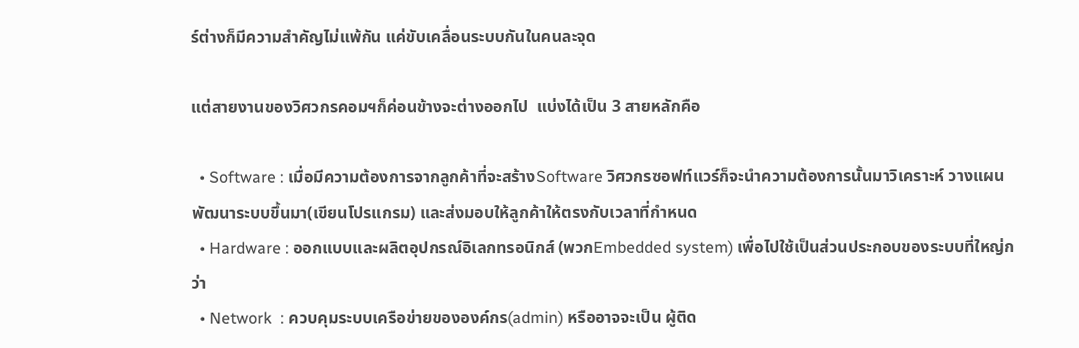ร์ต่างก็มีความสำคัญไม่แพ้กัน แค่ขับเคลื่อนระบบกันในคนละจุด

แต่สายงานของวิศวกรคอมฯก็ค่อนข้างจะต่างออกไป  แบ่งได้เป็น 3 สายหลักคือ

  • Software : เมื่อมีความต้องการจากลูกค้าที่จะสร้างSoftware วิศวกรซอฟท์แวร์ก็จะนำความต้องการนั้นมาวิเคราะห์ วางแผน พัฒนาระบบขึ้นมา(เขียนโปรแกรม) และส่งมอบให้ลูกค้าให้ตรงกับเวลาที่กำหนด
  • Hardware : ออกแบบและผลิตอุปกรณ์อิเลกทรอนิกส์ (พวกEmbedded system) เพื่อไปใช้เป็นส่วนประกอบของระบบที่ใหญ่กว่า
  • Network  : ควบคุมระบบเครือข่ายขององค์กร(admin) หรืออาจจะเป็น ผู้ติด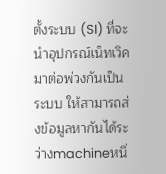ตั้งระบบ (SI) ที่จะนำอุปกรณ์เน็ทเวิคมาต่อพ่วงกันเป็นระบบ ให้สามารถส่งข้อมูลหากันได้ระว่างmachineหนึ่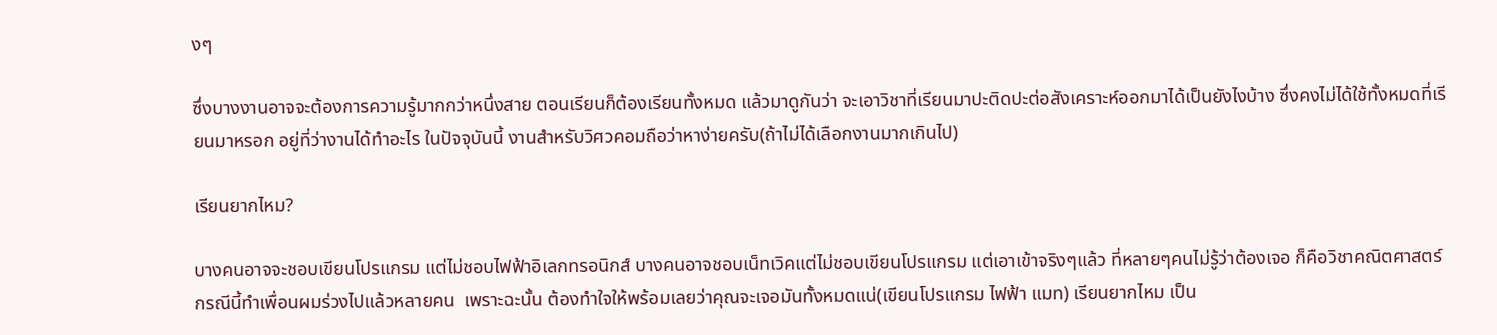งๆ

ซึ่งบางงานอาจจะต้องการความรู้มากกว่าหนึ่งสาย ตอนเรียนก็ต้องเรียนทั้งหมด แล้วมาดูกันว่า จะเอาวิชาที่เรียนมาปะติดปะต่อสังเคราะห์ออกมาได้เป็นยังไงบ้าง ซึ่งคงไม่ได้ใช้ทั้งหมดที่เรียนมาหรอก อยู่ที่ว่างานได้ทำอะไร ในปัจจุบันนี้ งานสำหรับวิศวคอมถือว่าหาง่ายครับ(ถ้าไม่ได้เลือกงานมากเกินไป)

เรียนยากไหม?

บางคนอาจจะชอบเขียนโปรแกรม แต่ไม่ชอบไฟฟ้าอิเลกทรอนิกส์ บางคนอาจชอบเน็ทเวิคแต่ไม่ชอบเขียนโปรแกรม แต่เอาเข้าจริงๆแล้ว ที่หลายๆคนไม่รู้ว่าต้องเจอ ก็คือวิชาคณิตศาสตร์ กรณีนี้ทำเพื่อนผมร่วงไปแล้วหลายคน  เพราะฉะนั้น ต้องทำใจให้พร้อมเลยว่าคุณจะเจอมันทั้งหมดแน่(เขียนโปรแกรม ไฟฟ้า แมท) เรียนยากไหม เป็น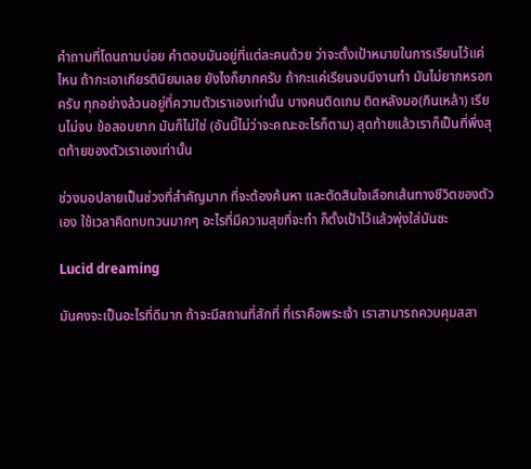คำถามที่โดนถามบ่อย คำตอบมันอยู่ที่แต่ละคนด้วย ว่าจะตั้งเป้าหมายในการเรียนไว้แค่ไหน ถ้ากะเอาเกียรตินิยมเลย ยังไงก็ยากครับ ถ้ากะแค่เรียนจบมีงานทำ มันไม่ยากหรอกครับ ทุกอย่างล้วนอยู่ที่ความตัวเราเองเท่านั้น บางคนติดเกม ติดหลังมอ(กินเหล้า) เรียนไม่จบ ข้อสอบยาก มันก็ไม่ใช่ (อันนี้ไม่ว่าจะคณะอะไรก็ตาม) สุดท้ายแล้วเราก็เป็นที่พึ่งสุดท้ายของตัวเราเองเท่านั้น

ช่วงมอปลายเป็นช่วงที่สำคัญมาก ที่จะต้องค้นหา และตัดสินใจเลือกเส้นทางชีวิตของตัวเอง ใช้เวลาคิดทบทวนมากๆ อะไรที่มีความสุขที่จะทำ ก็ตั้งเป้าไว้แล้วพุ่งใส่มันซะ

Lucid dreaming

มันคงจะเป็นอะไรที่ดีมาก ถ้าจะมีสถานที่สักที่ ที่เราคือพระเจ้า เราสามารถควบคุมสสา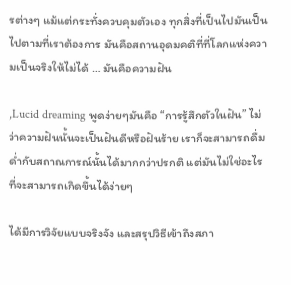รต่างๆ แม้แต่กระทั่งควบคุมตัวเอง ทุกสิ่งที่เป็นไปมันเป็นไปตามที่เราต้องการ มันคือสถานอุดมคติที่ที่โลกแห่งความเป็นจริงให้ไม่ได้ … มันคือความฝัน

,Lucid dreaming พูดง่ายๆมันคือ “การรู้สึกตัวในฝัน” ไม่ว่าความฝันนั้นจะเป็นฝันดีหรือฝันร้าย เราก็จะสามารถดื่มด่ำกับสถาณการณ์นั้นได้มากกว่าปรกติ แต่มันไม่ใช่อะไรที่จะสามารถเกิดขึ้นได้ง่ายๆ

ได้มีการวิจัยแบบจริงจัง และสรุปวิธีเข้าถึงสภา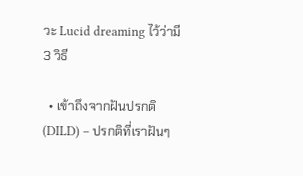วะ Lucid dreaming ไว้ว่ามี 3 วิธี

  • เข้าถึงจากฝันปรกติ (DILD) – ปรกติที่เราฝันๆ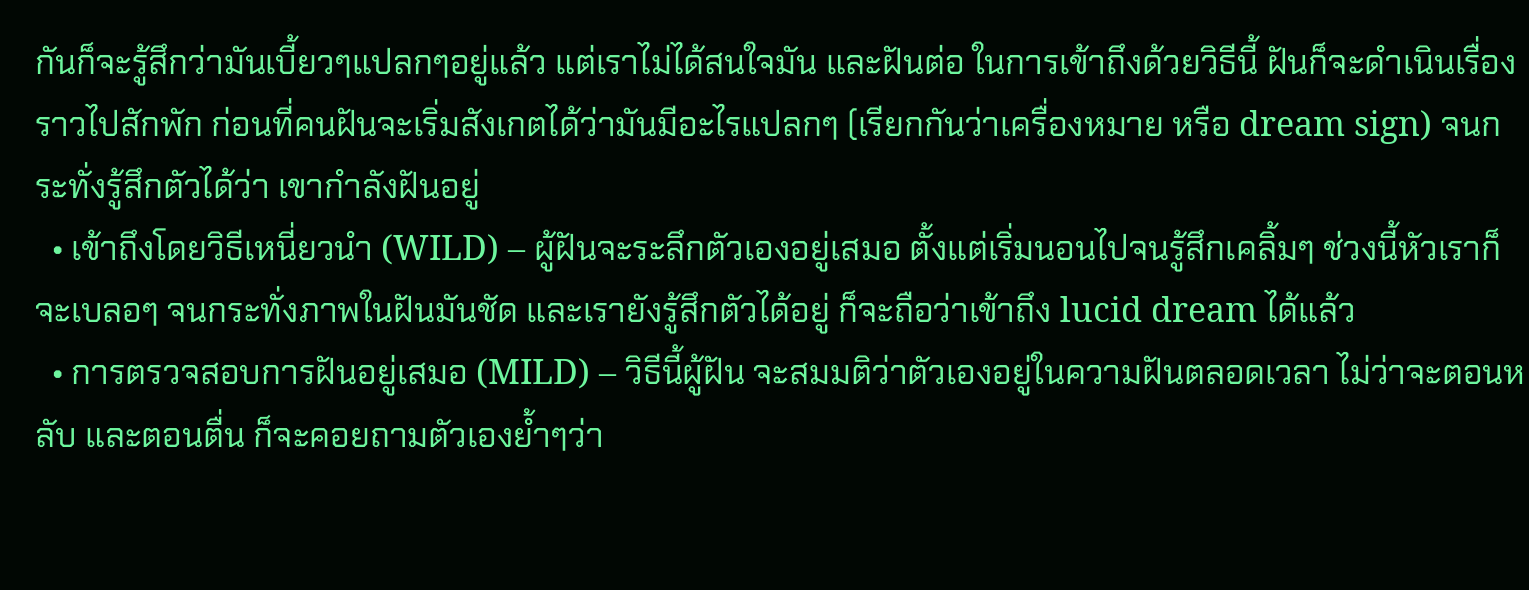กันก็จะรู้สึกว่ามันเบี้ยวๆแปลกๆอยู่แล้ว แต่เราไม่ได้สนใจมัน และฝันต่อ ในการเข้าถึงด้วยวิธีนี้ ฝันก็จะดำเนินเรื่องราวไปสักพัก ก่อนที่คนฝันจะเริ่มสังเกตได้ว่ามันมีอะไรแปลกๆ (เรียกกันว่าเครื่องหมาย หรือ dream sign) จนกระทั่งรู้สึกตัวได้ว่า เขากำลังฝันอยู่
  • เข้าถึงโดยวิธีเหนี่ยวนำ (WILD) – ผู้ฝันจะระลึกตัวเองอยู่เสมอ ตั้งแต่เริ่มนอนไปจนรู้สึกเคลิ้มๆ ช่วงนี้หัวเราก็จะเบลอๆ จนกระทั่งภาพในฝันมันชัด และเรายังรู้สึกตัวได้อยู่ ก็จะถือว่าเข้าถึง lucid dream ได้แล้ว
  • การตรวจสอบการฝันอยู่เสมอ (MILD) – วิธีนี้ผู้ฝัน จะสมมติว่าตัวเองอยู่ในความฝันตลอดเวลา ไม่ว่าจะตอนหลับ และตอนตื่น ก็จะคอยถามตัวเองย้ำๆว่า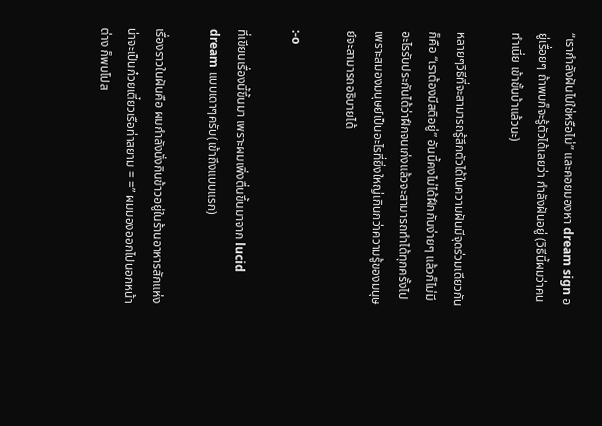“เรากำลังฝันไปใช่หรือไม่” และคอยมองหา dream sign อยู่เรื่อยๆ ถ้าพบก็จะรู้ตัวได้เลยว่า กำลังฝันอยู่ (วิธีนี้ผมว่าคนทำเนี่ย เข้าขั้นบ้าแล้วนะ)

หลายๆวิธีที่จะสามารถรู้สึกตัวได้ในความฝันมีจุดร่วมเดียวกันก็คือ “เราต้องมีสติอยู่” อันนี้คงไม่ได้ฝึกกันง่ายๆ แล้วก็ไม่มีอะไรรับประกันได้ว่าฝึกจนเก่งแล้วจะสามารถทำได้ทุกครั้งไป เพราะสมองมนุษย์เป็นอะไรที่ยิ่งใหญ่เกินกว่าความรู้ของมนุษย์จะสามารถอธิบายได้

:-o

ที่เขียนเรื่องนี้ขึ้นมา เพราะผมเพิ่งตื่นขึ้นมาจาก lucid dream แบบเดาๆครับ(เข้าถึงแบบแรก)

เรื่องราวในฝันคือ ผมกำลังนั่งกินข้าวอยู่ในร้านอาหารสักแห่งน่าจะเป็นก๋วยเตี๋ยวเรือท่าสยาม = =” ผมมองออกไปนอกหน้าต่าง ก็พบโปส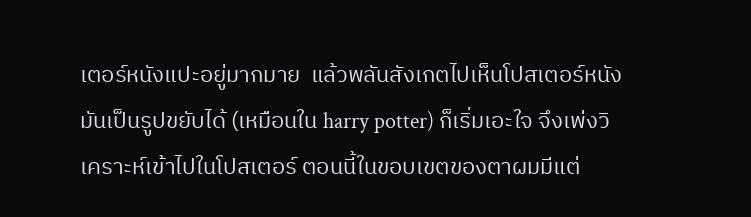เตอร์หนังแปะอยู่มากมาย  แล้วพลันสังเกตไปเห็นโปสเตอร์หนังมันเป็นรูปขยับได้ (เหมือนใน harry potter) ก็เริ่มเอะใจ จึงเพ่งวิเคราะห์เข้าไปในโปสเตอร์ ตอนนี้ในขอบเขตของตาผมมีแต่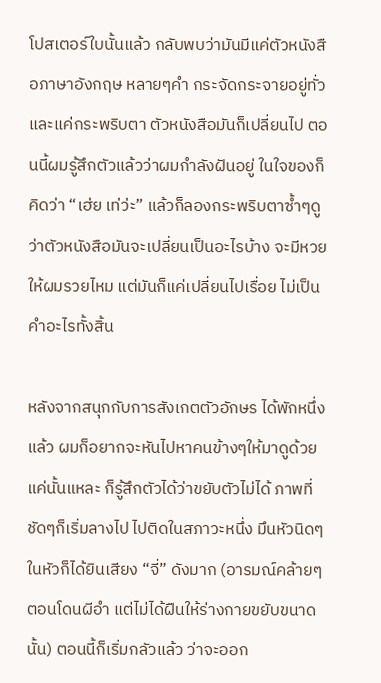โปสเตอร์ใบนั้นแล้ว กลับพบว่ามันมีแค่ตัวหนังสือภาษาอังกฤษ หลายๆคำ กระจัดกระจายอยู่ทั่ว และแค่กระพริบตา ตัวหนังสือมันก็เปลี่ยนไป ตอนนี้ผมรู้สึกตัวแล้วว่าผมกำลังฝันอยู่ ในใจของก็คิดว่า “เฮ่ย เท่ว่ะ” แล้วก็ลองกระพริบตาซ้ำๆดูว่าตัวหนังสือมันจะเปลี่ยนเป็นอะไรบ้าง จะมีหวยให้ผมรวยไหม แต่มันก็แค่เปลี่ยนไปเรื่อย ไม่เป็นคำอะไรทั้งสิ้น

หลังจากสนุกกับการสังเกตตัวอักษร ได้พักหนึ่งแล้ว ผมก็อยากจะหันไปหาคนข้างๆให้มาดูด้วย แค่นั้นแหละ ก็รู้สึกตัวได้ว่าขยับตัวไม่ได้ ภาพที่ชัดๆก็เริ่มลางไป ไปติดในสภาวะหนึ่ง มึนหัวนิดๆ ในหัวก็ได้ยินเสียง “จี่” ดังมาก (อารมณ์คล้ายๆตอนโดนผีอำ แต่ไม่ได้ฝืนให้ร่างกายขยับขนาดนั้น) ตอนนี้ก็เริ่มกลัวแล้ว ว่าจะออก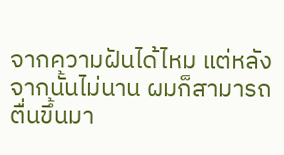จากความฝันได้ไหม แต่หลังจากนั้นไม่นาน ผมก็สามารถตื่นขึ้นมา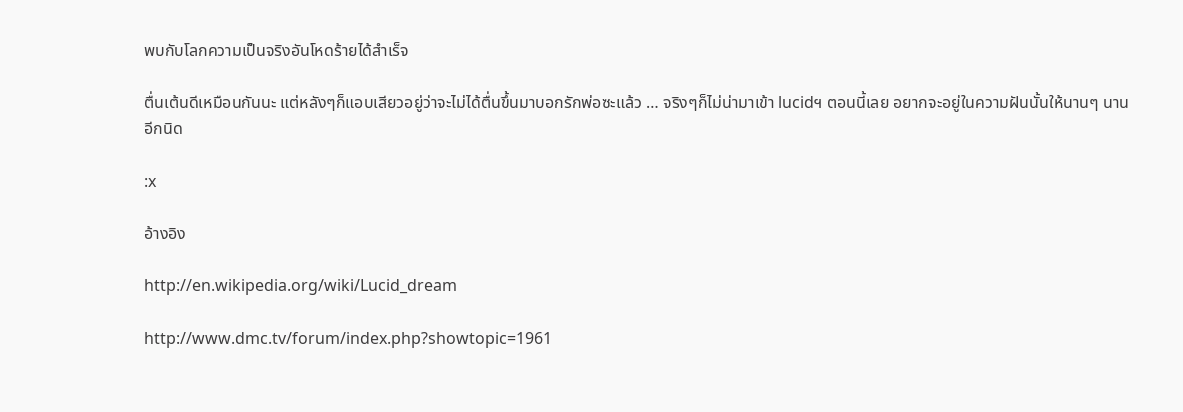พบกับโลกความเป็นจริงอันโหดร้ายได้สำเร็จ

ตื่นเต้นดีเหมือนกันนะ แต่หลังๆก็แอบเสียวอยู่ว่าจะไม่ได้ตื่นขึ้นมาบอกรักพ่อซะแล้ว … จริงๆก็ไม่น่ามาเข้า lucidฯ ตอนนี้เลย อยากจะอยู่ในความฝันนั้นให้นานๆ นานอีกนิด

:x

อ้างอิง

http://en.wikipedia.org/wiki/Lucid_dream

http://www.dmc.tv/forum/index.php?showtopic=1961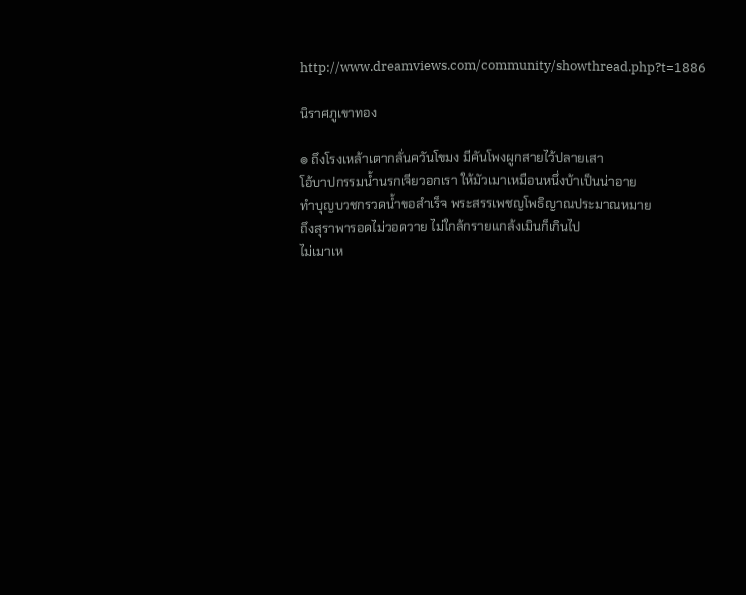http://www.dreamviews.com/community/showthread.php?t=1886

นิราศภูเขาทอง

๏ ถึงโรงเหล้าเตากลั่นควันโขมง มีคันโพงผูกสายไว้ปลายเสา
โอ้บาปกรรมน้ำนรกเจียวอกเรา ให้มัวเมาเหมือนหนึ่งบ้าเป็นน่าอาย
ทำบุญบวชกรวดน้ำขอสำเร็จ พระสรรเพชญโพธิญาณประมาณหมาย
ถึงสุราพารอดไม่วอดวาย ไม่ใกล้กรายแกล้งเมินก็เกินไป
ไม่เมาเห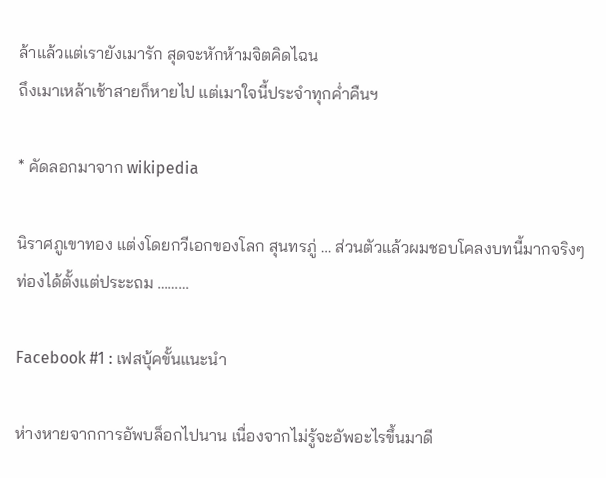ล้าแล้วแต่เรายังเมารัก สุดจะหักห้ามจิตคิดไฉน
ถึงเมาเหล้าเช้าสายก็หายไป แต่เมาใจนี้ประจำทุกค่ำคืนฯ

* คัดลอกมาจาก wikipedia

นิราศภูเขาทอง แต่งโดยกวีเอกของโลก สุนทรภู่ … ส่วนตัวแล้วผมชอบโคลงบทนี้มากจริงๆ ท่องได้ตั้งแต่ประะถม ………

Facebook #1 : เฟสบุ้คขั้นแนะนำ

ห่างหายจากการอัพบล็อกไปนาน เนื่องจากไม่รู้จะอัพอะไรขึ้นมาดี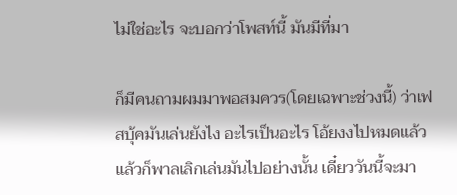ไม่ใช่อะไร จะบอกว่าโพสท์นี้ มันมีที่มา

ก็มีคนถามผมมาพอสมควร(โดยเฉพาะช่วงนี้) ว่าเฟสบุ้คมันเล่นยังไง อะไรเป็นอะไร โอ้ยงงไปหมดแล้ว แล้วก็พาลเลิกเล่นมันไปอย่างนั้น เดี๋ยววันนี้จะมา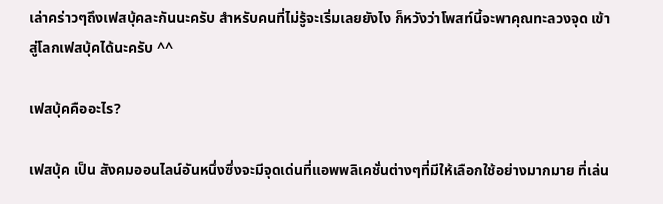เล่าคร่าวๆถึงเฟสบุ้คละกันนะครับ สำหรับคนที่ไม่รู้จะเริ่มเลยยังไง ก็หวังว่าโพสท์นี้จะพาคุณทะลวงจุด เข้าสู่โลกเฟสบุ้คได้นะครับ ^^

เฟสบุ้คคืออะไร?

เฟสบุ้ค เป็น สังคมออนไลน์อันหนึ่งซึ่งจะมีจุดเด่นที่แอพพลิเคชั่นต่างๆที่มีให้เลือกใช้อย่างมากมาย ที่เล่น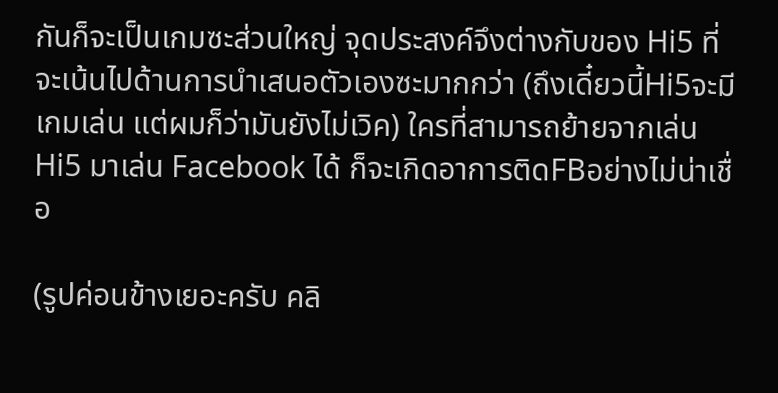กันก็จะเป็นเกมซะส่วนใหญ่ จุดประสงค์จึงต่างกับของ Hi5 ที่จะเน้นไปด้านการนำเสนอตัวเองซะมากกว่า (ถึงเดี๋ยวนี้Hi5จะมีเกมเล่น แต่ผมก็ว่ามันยังไม่เวิค) ใครที่สามารถย้ายจากเล่น Hi5 มาเล่น Facebook ได้ ก็จะเกิดอาการติดFBอย่างไม่น่าเชื่อ

(รูปค่อนข้างเยอะครับ คลิ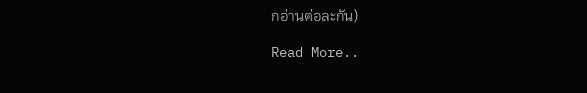กอ่านต่อละกัน)

Read More..